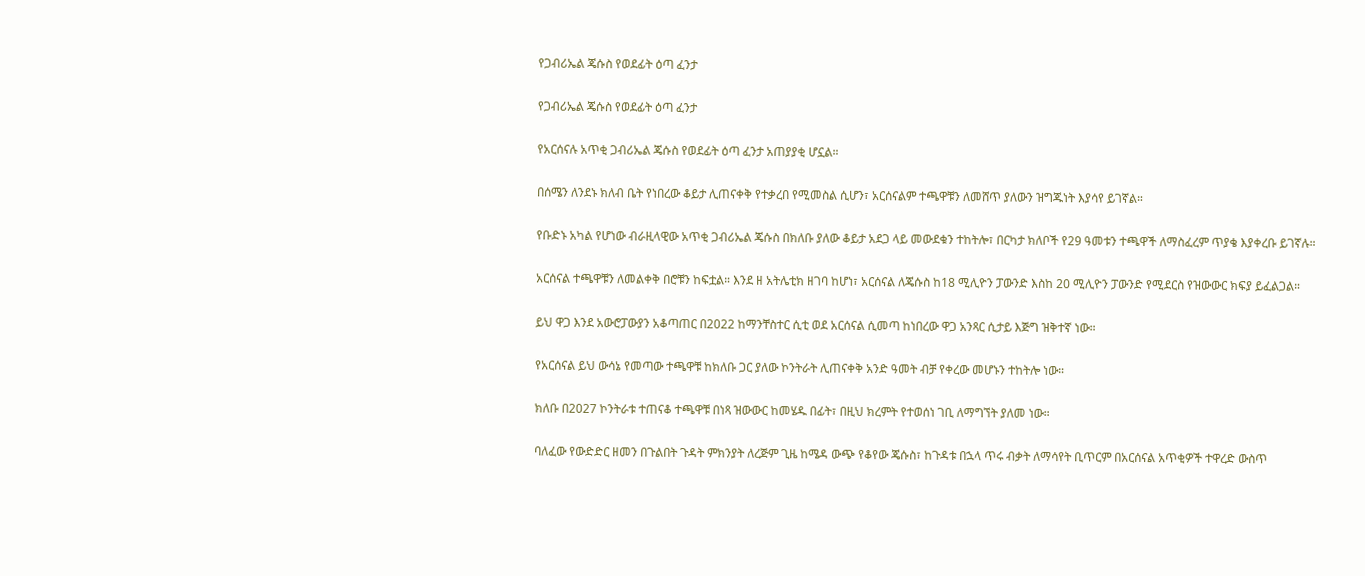የጋብሪኤል ጄሱስ የወደፊት ዕጣ ፈንታ

የጋብሪኤል ጄሱስ የወደፊት ዕጣ ፈንታ

የአርሰናሉ አጥቂ ጋብሪኤል ጄሱስ የወደፊት ዕጣ ፈንታ አጠያያቂ ሆኗል።

በሰሜን ለንደኑ ክለብ ቤት የነበረው ቆይታ ሊጠናቀቅ የተቃረበ የሚመስል ሲሆን፣ አርሰናልም ተጫዋቹን ለመሸጥ ያለውን ዝግጁነት እያሳየ ይገኛል።

የቡድኑ አካል የሆነው ብራዚላዊው አጥቂ ጋብሪኤል ጄሱስ በክለቡ ያለው ቆይታ አደጋ ላይ መውደቁን ተከትሎ፣ በርካታ ክለቦች የ29 ዓመቱን ተጫዋች ለማስፈረም ጥያቄ እያቀረቡ ይገኛሉ።

አርሰናል ተጫዋቹን ለመልቀቅ በሮቹን ከፍቷል። እንደ ዘ አትሌቲክ ዘገባ ከሆነ፣ አርሰናል ለጄሱስ ከ18 ሚሊዮን ፓውንድ እስከ 20 ሚሊዮን ፓውንድ የሚደርስ የዝውውር ክፍያ ይፈልጋል።

ይህ ዋጋ እንደ አውሮፓውያን አቆጣጠር በ2022 ከማንቸስተር ሲቲ ወደ አርሰናል ሲመጣ ከነበረው ዋጋ አንጻር ሲታይ እጅግ ዝቅተኛ ነው።

የአርሰናል ይህ ውሳኔ የመጣው ተጫዋቹ ከክለቡ ጋር ያለው ኮንትራት ሊጠናቀቅ አንድ ዓመት ብቻ የቀረው መሆኑን ተከትሎ ነው።

ክለቡ በ2027 ኮንትራቱ ተጠናቆ ተጫዋቹ በነጻ ዝውውር ከመሄዱ በፊት፣ በዚህ ክረምት የተወሰነ ገቢ ለማግኘት ያለመ ነው።

ባለፈው የውድድር ዘመን በጉልበት ጉዳት ምክንያት ለረጅም ጊዜ ከሜዳ ውጭ የቆየው ጄሱስ፣ ከጉዳቱ በኋላ ጥሩ ብቃት ለማሳየት ቢጥርም በአርሰናል አጥቂዎች ተዋረድ ውስጥ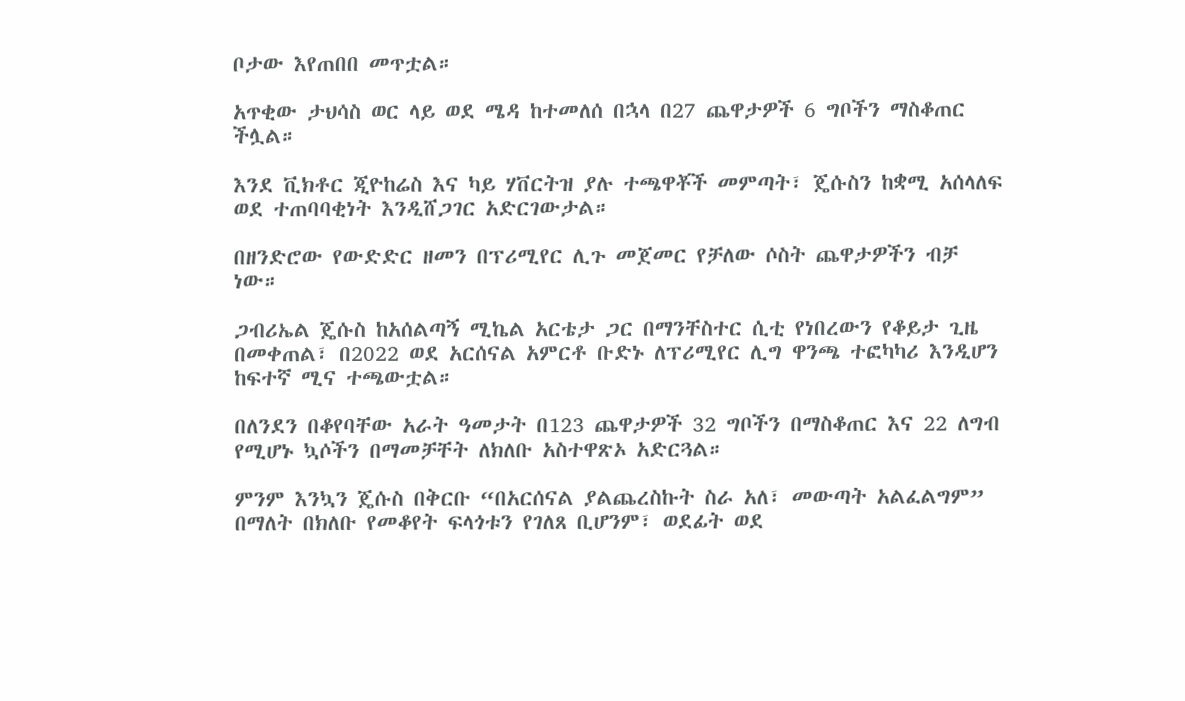ቦታው እየጠበበ መጥቷል።

አጥቂው ታህሳስ ወር ላይ ወደ ሜዳ ከተመለሰ በኋላ በ27 ጨዋታዎች 6 ግቦችን ማስቆጠር ችሏል።

እንደ ቪክቶር ጂዮከሬስ እና ካይ ሃቨርትዝ ያሉ ተጫዋቾች መምጣት፣ ጄሱስን ከቋሚ አሰላለፍ ወደ ተጠባባቂነት እንዲሸጋገር አድርገውታል።

በዘንድሮው የውድድር ዘመን በፕሪሚየር ሊጉ መጀመር የቻለው ሶስት ጨዋታዎችን ብቻ ነው።

ጋብሪኤል ጄሱስ ከአሰልጣኝ ሚኬል አርቴታ ጋር በማንቸስተር ሲቲ የነበረውን የቆይታ ጊዜ በመቀጠል፣ በ2022 ወደ አርሰናል አምርቶ ቡድኑ ለፕሪሚየር ሊግ ዋንጫ ተፎካካሪ እንዲሆን ከፍተኛ ሚና ተጫውቷል።

በለንደን በቆየባቸው አራት ዓመታት በ123 ጨዋታዎች 32 ግቦችን በማስቆጠር እና 22 ለግብ የሚሆኑ ኳሶችን በማመቻቸት ለክለቡ አስተዋጽኦ አድርጓል።

ምንም እንኳን ጄሱስ በቅርቡ “በአርሰናል ያልጨረስኩት ስራ አለ፣ መውጣት አልፈልግም” በማለት በክለቡ የመቆየት ፍላጎቱን የገለጸ ቢሆንም፣ ወደፊት ወደ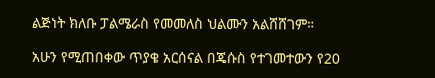ልጅነት ክለቡ ፓልሜራስ የመመለስ ህልሙን አልሸሸገም።

አሁን የሚጠበቀው ጥያቄ አርሰናል በጄሱስ የተገመተውን የ20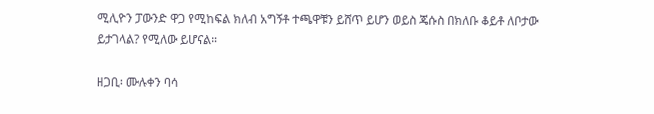ሚሊዮን ፓውንድ ዋጋ የሚከፍል ክለብ አግኝቶ ተጫዋቹን ይሸጥ ይሆን ወይስ ጄሱስ በክለቡ ቆይቶ ለቦታው ይታገላል? የሚለው ይሆናል።

ዘጋቢ፡ ሙሉቀን ባሳ